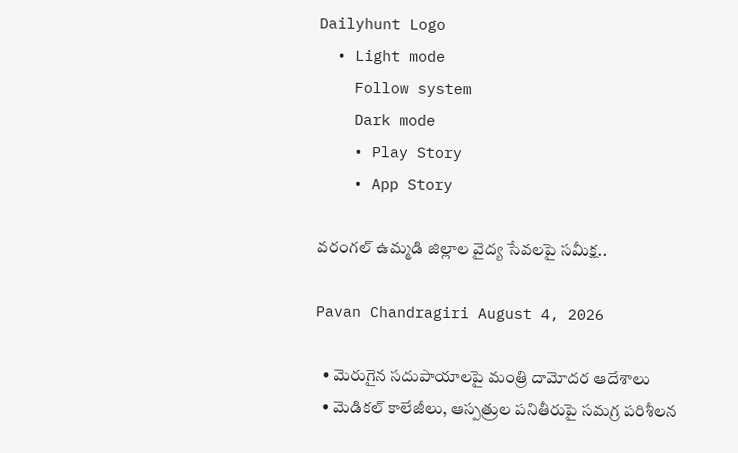Dailyhunt Logo
  • Light mode
    Follow system
    Dark mode
    • Play Story
    • App Story

వరంగల్‌ ఉమ్మడి జిల్లాల వైద్య సేవలపై సమీక్ష..

Pavan Chandragiri August 4, 2026

  • మెరుగైన సదుపాయాలపై మంత్రి దామోదర ఆదేశాలు
  • మెడికల్‌ కాలేజీలు, ఆస్పత్రుల పనితీరుపై సమగ్ర పరిశీలన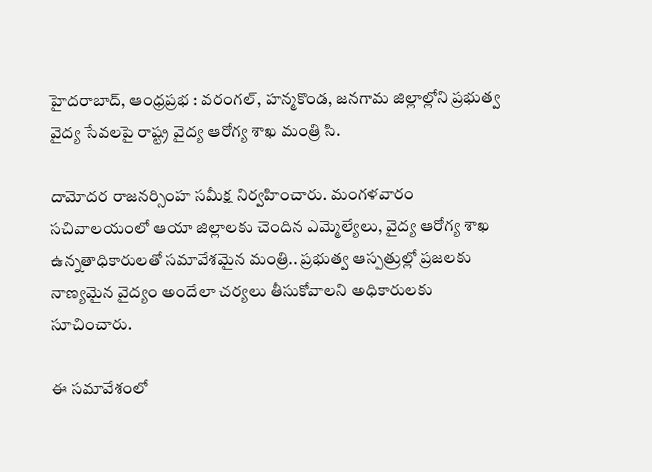హైదరాబాద్, ఆంధ్రప్రభ : వరంగల్‌, హన్మకొండ, జనగామ జిల్లాల్లోని ప్రభుత్వ వైద్య సేవలపై రాష్ట్ర వైద్య ఆరోగ్య శాఖ మంత్రి సి.

దామోదర రాజనర్సింహ సమీక్ష నిర్వహించారు. మంగళవారం సచివాలయంలో ఆయా జిల్లాలకు చెందిన ఎమ్మెల్యేలు, వైద్య ఆరోగ్య శాఖ ఉన్నతాధికారులతో సమావేశమైన మంత్రి.. ప్రభుత్వ ఆస్పత్రుల్లో ప్రజలకు నాణ్యమైన వైద్యం అందేలా చర్యలు తీసుకోవాలని అధికారులకు సూచించారు.

ఈ సమావేశంలో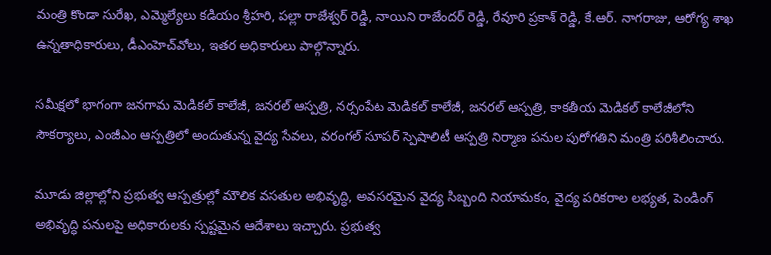మంత్రి కొండా సురేఖ, ఎమ్మెల్యేలు కడియం శ్రీహరి, పల్లా రాజేశ్వర్ రెడ్డి, నాయిని రాజేందర్ రెడ్డి, రేవూరి ప్రకాశ్ రెడ్డి, కే.ఆర్. నాగరాజు, ఆరోగ్య శాఖ ఉన్నతాధికారులు, డీఎంహెచ్‌వోలు, ఇతర అధికారులు పాల్గొన్నారు.

సమీక్షలో భాగంగా జనగామ మెడికల్ కాలేజీ, జనరల్ ఆస్పత్రి, నర్సంపేట మెడికల్ కాలేజీ, జనరల్ ఆస్పత్రి, కాకతీయ మెడికల్ కాలేజీలోని సౌకర్యాలు, ఎంజీఎం ఆస్పత్రిలో అందుతున్న వైద్య సేవలు, వరంగల్ సూపర్ స్పెషాలిటీ ఆస్పత్రి నిర్మాణ పనుల పురోగతిని మంత్రి పరిశీలించారు.

మూడు జిల్లాల్లోని ప్రభుత్వ ఆస్పత్రుల్లో మౌలిక వసతుల అభివృద్ధి, అవసరమైన వైద్య సిబ్బంది నియామకం, వైద్య పరికరాల లభ్యత, పెండింగ్ అభివృద్ధి పనులపై అధికారులకు స్పష్టమైన ఆదేశాలు ఇచ్చారు. ప్రభుత్వ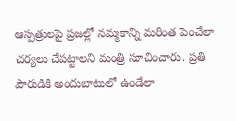ఆస్పత్రులపై ప్రజల్లో నమ్మకాన్ని మరింత పెంచేలా చర్యలు చేపట్టాలని మంత్రి సూచించారు. ప్రతి పౌరుడికి అందుబాటులో ఉండేలా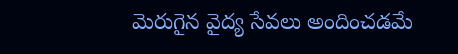మెరుగైన వైద్య సేవలు అందించడమే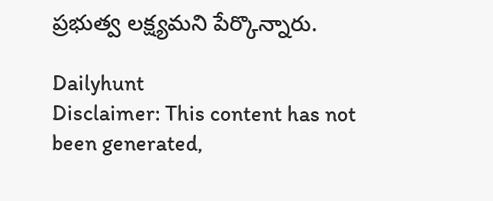ప్రభుత్వ లక్ష్యమని పేర్కొన్నారు.

Dailyhunt
Disclaimer: This content has not been generated,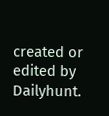created or edited by Dailyhunt.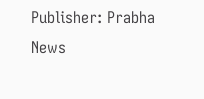Publisher: Prabha News